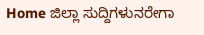Home ಜಿಲ್ಲಾ ಸುದ್ದಿಗಳುನರೇಗಾ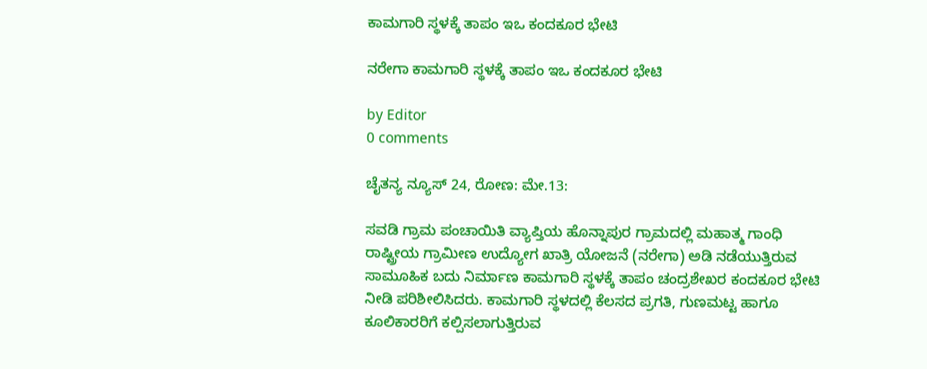ಕಾಮಗಾರಿ ಸ್ಥಳಕ್ಕೆ ತಾಪಂ ಇಒ ಕಂದಕೂರ ಭೇಟಿ

ನರೇಗಾ ಕಾಮಗಾರಿ ಸ್ಥಳಕ್ಕೆ ತಾಪಂ ಇಒ ಕಂದಕೂರ ಭೇಟಿ

by Editor
0 comments

ಚೈತನ್ಯ ನ್ಯೂಸ್ 24, ರೋಣ: ಮೇ.13:

ಸವಡಿ ಗ್ರಾಮ ಪಂಚಾಯಿತಿ ವ್ಯಾಪ್ತಿಯ ಹೊನ್ನಾಪುರ ಗ್ರಾಮದಲ್ಲಿ ಮಹಾತ್ಮ ಗಾಂಧಿ ರಾಷ್ಟ್ರೀಯ ಗ್ರಾಮೀಣ ಉದ್ಯೋಗ ಖಾತ್ರಿ ಯೋಜನೆ (ನರೇಗಾ) ಅಡಿ ನಡೆಯುತ್ತಿರುವ ಸಾಮೂಹಿಕ ಬದು ನಿರ್ಮಾಣ ಕಾಮಗಾರಿ ಸ್ಥಳಕ್ಕೆ ತಾಪಂ ಚಂದ್ರಶೇಖರ ಕಂದಕೂರ ಭೇಟಿ ನೀಡಿ ಪರಿಶೀಲಿಸಿದರು. ಕಾಮಗಾರಿ ಸ್ಥಳದಲ್ಲಿ ಕೆಲಸದ ಪ್ರಗತಿ, ಗುಣಮಟ್ಟ ಹಾಗೂ ಕೂಲಿಕಾರರಿಗೆ ಕಲ್ಪಿಸಲಾಗುತ್ತಿರುವ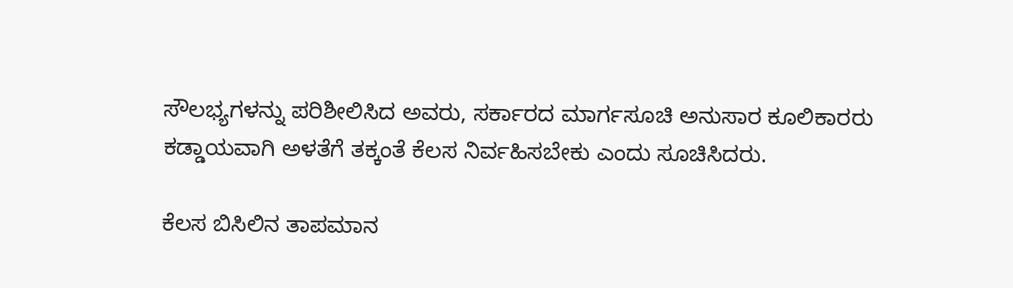ಸೌಲಭ್ಯಗಳನ್ನು ಪರಿಶೀಲಿಸಿದ ಅವರು, ಸರ್ಕಾರದ ಮಾರ್ಗಸೂಚಿ ಅನುಸಾರ ಕೂಲಿಕಾರರು ಕಡ್ಡಾಯವಾಗಿ ಅಳತೆಗೆ ತಕ್ಕಂತೆ ಕೆಲಸ ನಿರ್ವಹಿಸಬೇಕು ಎಂದು ಸೂಚಿಸಿದರು.

ಕೆಲಸ ಬಿಸಿಲಿನ ತಾಪಮಾನ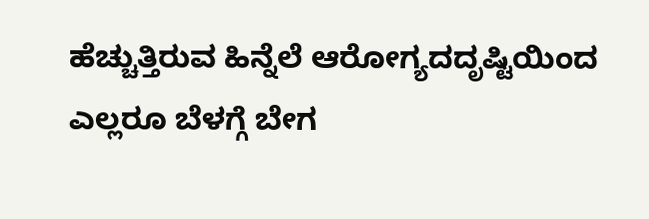ಹೆಚ್ಚುತ್ತಿರುವ ಹಿನ್ನೆಲೆ ಆರೋಗ್ಯದದೃಷ್ಟಿಯಿಂದ ಎಲ್ಲರೂ ಬೆಳಗ್ಗೆ ಬೇಗ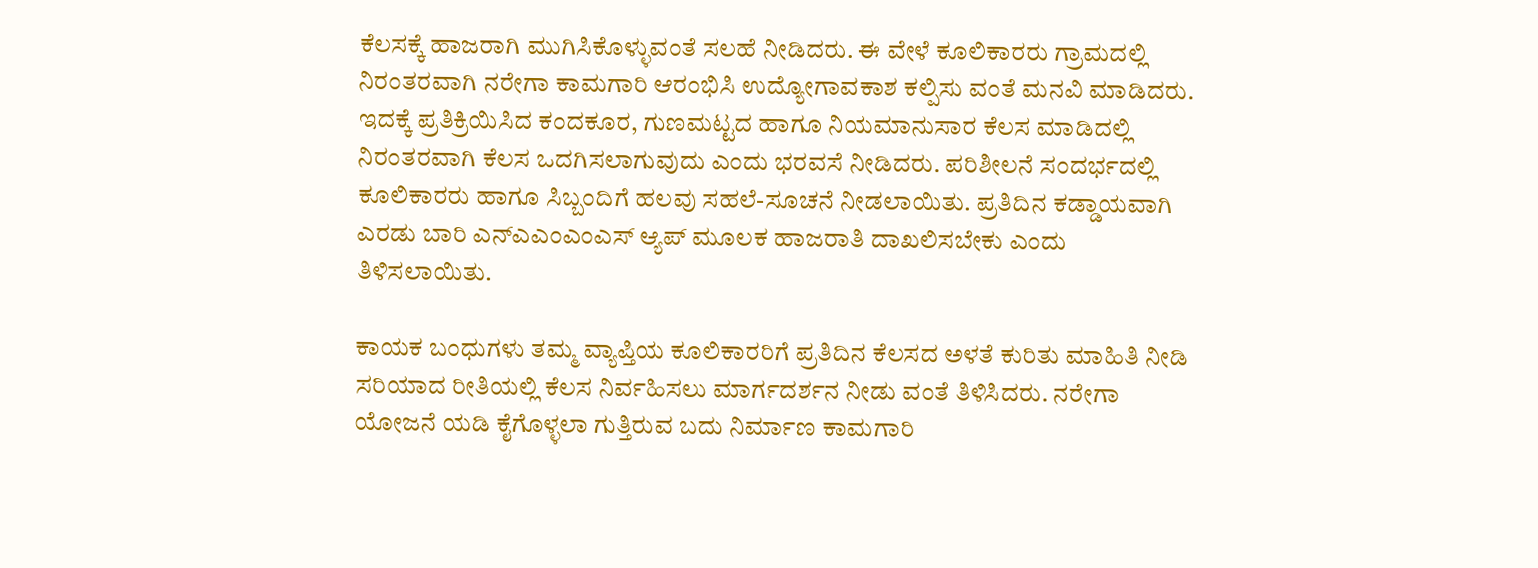ಕೆಲಸಕ್ಕೆ ಹಾಜರಾಗಿ ಮುಗಿಸಿಕೊಳ್ಳುವಂತೆ ಸಲಹೆ ನೀಡಿದರು. ಈ ವೇಳೆ ಕೂಲಿಕಾರರು ಗ್ರಾಮದಲ್ಲಿ ನಿರಂತರವಾಗಿ ನರೇಗಾ ಕಾಮಗಾರಿ ಆರಂಭಿಸಿ ಉದ್ಯೋಗಾವಕಾಶ ಕಲ್ಪಿಸು ವಂತೆ ಮನವಿ ಮಾಡಿದರು. ಇದಕ್ಕೆ ಪ್ರತಿಕ್ರಿಯಿಸಿದ ಕಂದಕೂರ, ಗುಣಮಟ್ಟದ ಹಾಗೂ ನಿಯಮಾನುಸಾರ ಕೆಲಸ ಮಾಡಿದಲ್ಲಿ ನಿರಂತರವಾಗಿ ಕೆಲಸ ಒದಗಿಸಲಾಗುವುದು ಎಂದು ಭರವಸೆ ನೀಡಿದರು. ಪರಿಶೀಲನೆ ಸಂದರ್ಭದಲ್ಲಿ ಕೂಲಿಕಾರರು ಹಾಗೂ ಸಿಬ್ಬಂದಿಗೆ ಹಲವು ಸಹಲೆ-ಸೂಚನೆ ನೀಡಲಾಯಿತು. ಪ್ರತಿದಿನ ಕಡ್ಡಾಯವಾಗಿ ಎರಡು ಬಾರಿ ಎನ್ಎಎಂಎಂಎಸ್ ಆ್ಯಪ್ ಮೂಲಕ ಹಾಜರಾತಿ ದಾಖಲಿಸಬೇಕು ಎಂದು ತಿಳಿಸಲಾಯಿತು.

ಕಾಯಕ ಬಂಧುಗಳು ತಮ್ಮ ವ್ಯಾಪ್ತಿಯ ಕೂಲಿಕಾರರಿಗೆ ಪ್ರತಿದಿನ ಕೆಲಸದ ಅಳತೆ ಕುರಿತು ಮಾಹಿತಿ ನೀಡಿ ಸರಿಯಾದ ರೀತಿಯಲ್ಲಿ ಕೆಲಸ ನಿರ್ವಹಿಸಲು ಮಾರ್ಗದರ್ಶನ ನೀಡು ವಂತೆ ತಿಳಿಸಿದರು. ನರೇಗಾ ಯೋಜನೆ ಯಡಿ ಕೈಗೊಳ್ಳಲಾ ಗುತ್ತಿರುವ ಬದು ನಿರ್ಮಾಣ ಕಾಮಗಾರಿ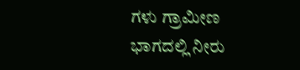ಗಳು ಗ್ರಾಮೀಣ ಭಾಗದಲ್ಲಿ ನೀರು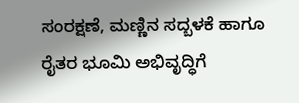ಸಂರಕ್ಷಣೆ, ಮಣ್ಣಿನ ಸದ್ಬಳಕೆ ಹಾಗೂ ರೈತರ ಭೂಮಿ ಅಭಿವೃದ್ಧಿಗೆ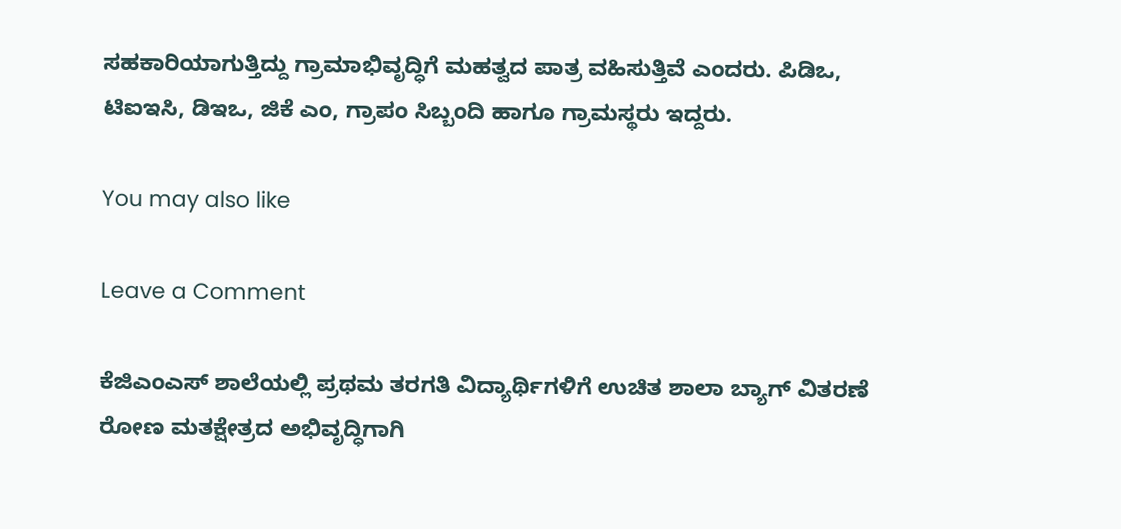ಸಹಕಾರಿಯಾಗುತ್ತಿದ್ದು ಗ್ರಾಮಾಭಿವೃದ್ಧಿಗೆ ಮಹತ್ವದ ಪಾತ್ರ ವಹಿಸುತ್ತಿವೆ ಎಂದರು. ಪಿಡಿಒ, ಟಿಐಇಸಿ, ಡಿಇಒ, ಜಿಕೆ ಎಂ, ಗ್ರಾಪಂ ಸಿಬ್ಬಂದಿ ಹಾಗೂ ಗ್ರಾಮಸ್ಥರು ಇದ್ದರು.

You may also like

Leave a Comment

ಕೆಜಿಎಂಎಸ್ ಶಾಲೆಯಲ್ಲಿ ಪ್ರಥಮ ತರಗತಿ ವಿದ್ಯಾರ್ಥಿಗಳಿಗೆ ಉಚಿತ ಶಾಲಾ ಬ್ಯಾಗ್ ವಿತರಣೆ   ರೋಣ ಮತಕ್ಷೇತ್ರದ ಅಭಿವೃದ್ಧಿಗಾಗಿ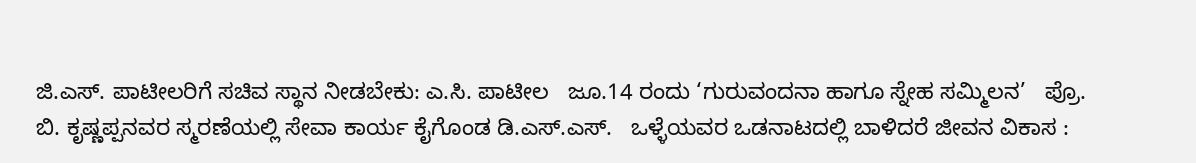ಜಿ.ಎಸ್. ಪಾಟೀಲರಿಗೆ ಸಚಿವ ಸ್ಥಾನ ನೀಡಬೇಕು: ಎ.ಸಿ. ಪಾಟೀಲ   ಜೂ.14 ರಂದು ‘ಗುರುವಂದನಾ ಹಾಗೂ ಸ್ನೇಹ ಸಮ್ಮಿಲನ’   ಪ್ರೊ. ಬಿ. ಕೃಷ್ಣಪ್ಪನವರ ಸ್ಮರಣೆಯಲ್ಲಿ ಸೇವಾ ಕಾರ್ಯ ಕೈಗೊಂಡ ಡಿ.ಎಸ್.ಎಸ್.   ಒಳ್ಳೆಯವರ ಒಡನಾಟದಲ್ಲಿ ಬಾಳಿದರೆ ಜೀವನ ವಿಕಾಸ :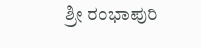ಶ್ರೀ ರಂಭಾಪುರಿ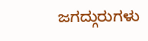ಜಗದ್ಗುರುಗಳು